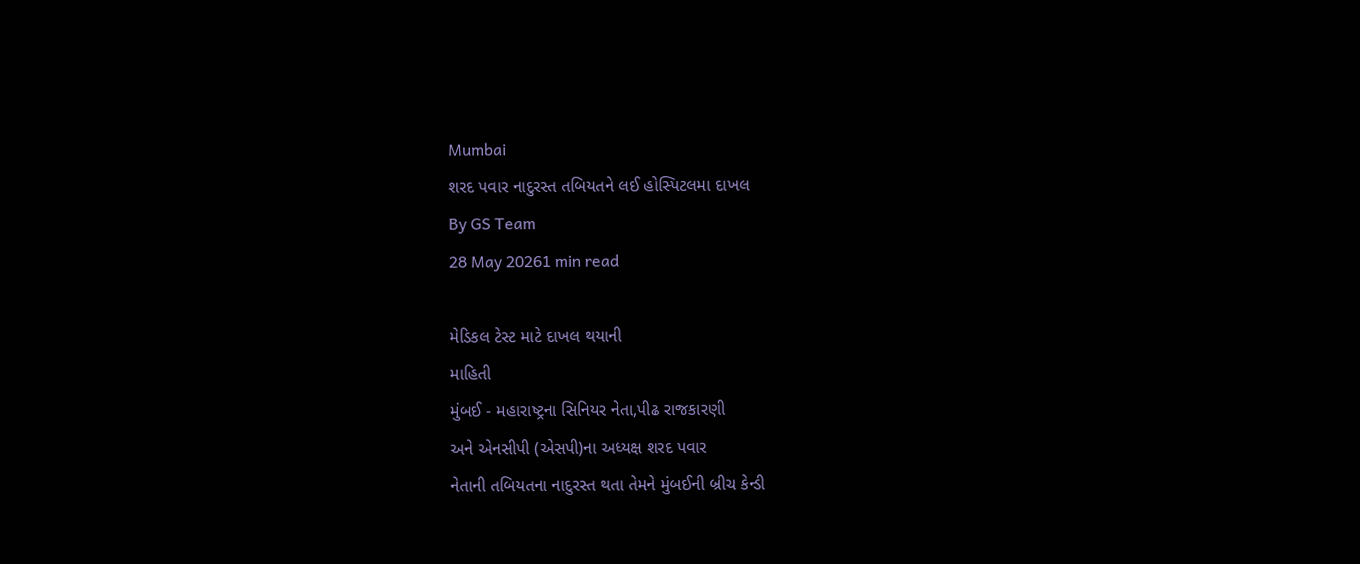Mumbai
શરદ પવાર નાદુરસ્ત તબિયતને લઈ હોસ્પિટલમા દાખલ
By GS Team
28 May 20261 min read

મેડિકલ ટેસ્ટ માટે દાખલ થયાની
માહિતી
મુંબઈ - મહારાષ્ટ્રના સિનિયર નેતા,પીઢ રાજકારણી
અને એનસીપી (એસપી)ના અધ્યક્ષ શરદ પવાર
નેતાની તબિયતના નાદુરસ્ત થતા તેમને મુંબઈની બ્રીચ કેન્ડી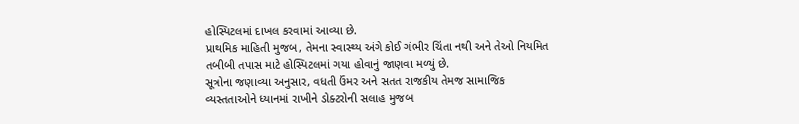હોસ્પિટલમાં દાખલ કરવામાં આવ્યા છે.
પ્રાથમિક માહિતી મુજબ, તેમના સ્વાસ્થ્ય અંગે કોઈ ગંભીર ચિંતા નથી અને તેઓ નિયમિત
તબીબી તપાસ માટે હોસ્પિટલમાં ગયા હોવાનું જાણવા મળ્યું છે.
સૂત્રોના જણાવ્યા અનુસાર, વધતી ઉંમર અને સતત રાજકીય તેમજ સામાજિક
વ્યસ્તતાઓને ધ્યાનમાં રાખીને ડોક્ટરોની સલાહ મુજબ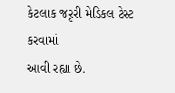કેટલાક જરૃરી મેડિકલ ટેસ્ટ કરવામાં
આવી રહ્યા છે.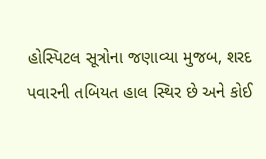હોસ્પિટલ સૂત્રોના જણાવ્યા મુજબ, શરદ
પવારની તબિયત હાલ સ્થિર છે અને કોઈ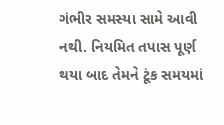ગંભીર સમસ્યા સામે આવી નથી. નિયમિત તપાસ પૂર્ણ
થયા બાદ તેમને ટૂંક સમયમાં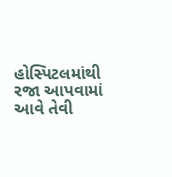હોસ્પિટલમાંથી રજા આપવામાં આવે તેવી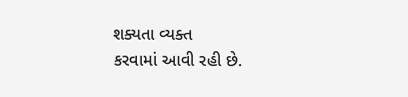શક્યતા વ્યક્ત
કરવામાં આવી રહી છે.